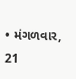• મંગળવાર, 21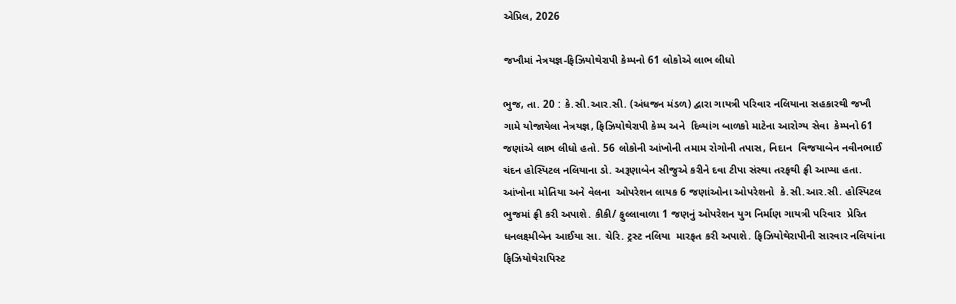એપ્રિલ, 2026

જખૌમાં નેત્રયજ્ઞ-ફિઝિયોથેરાપી કેમ્પનો 61 લોકોએ લાભ લીધો

ભુજ, તા. 20 : કે.સી.આર.સી. (અંધજન મંડળ) દ્વારા ગાયત્રી પરિવાર નલિયાના સહકારથી જખૌ ગામે યોજાયેલા નેત્રયજ્ઞ, ફિઝિયોથેરાપી કેમ્પ અને  દિવ્યાંગ બાળકો માટેના આરોગ્ય સેવા  કેમ્પનો 61 જણાંએ લાભ લીધો હતો. 56 લોકોની આંખોની તમામ રોગોની તપાસ, નિદાન  વિજયાબેન નવીનભાઈ ચંદન હોસ્પિટલ નલિયાના ડો. અરૂણાબેન સીજુએ કરીને દવા ટીપા સંસ્થા તરફથી ફ્રી આપ્યા હતા. આંખોના મોતિયા અને વેલના  ઓપરેશન લાયક 6 જણાંઓના ઓપરેશનો  કે.સી.આર.સી. હોસ્પિટલ ભુજમાં ફ્રી કરી અપાશે. કીકી/ ફુલ્લાવાળા 1 જણનું ઓપરેશન યુગ નિર્માણ ગાયત્રી પરિવાર  પ્રેરિત ધનલક્ષ્મીબેન આઈયા સા. ચેરિ. ટ્રસ્ટ નલિયા  મારફત કરી અપાશે. ફિઝિયોથેરાપીની સારવાર નલિયાંના ફિઝિયોથેરાપિસ્ટ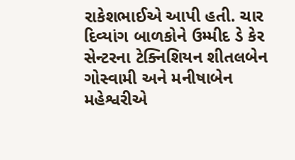રાકેશભાઈએ આપી હતી. ચાર દિવ્યાંગ બાળકોને ઉમ્મીદ ડે કેર સેન્ટરના ટેક્નિશિયન શીતલબેન ગોસ્વામી અને મનીષાબેન મહેશ્વરીએ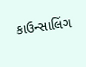કાઉન્સાલિંગ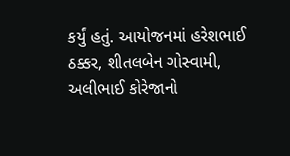કર્યું હતું. આયોજનમાં હરેશભાઈ ઠક્કર, શીતલબેન ગોસ્વામી, અલીભાઈ કોરેજાનો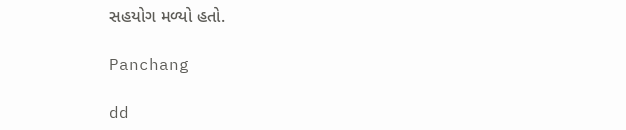સહયોગ મળ્યો હતો.

Panchang

dd